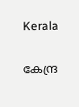Kerala

കേന്ദ്ര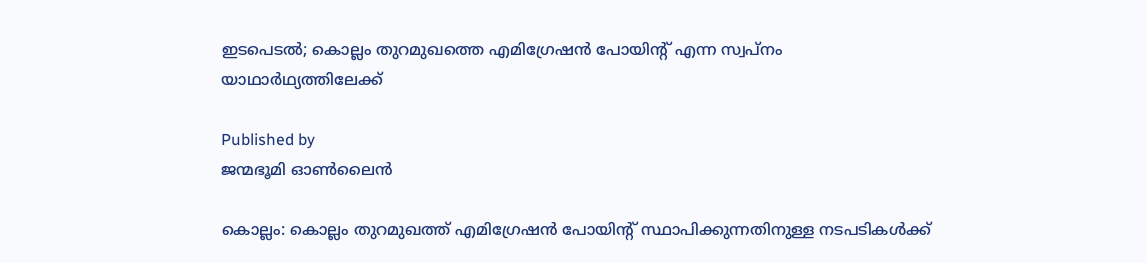ഇടപെടല്‍; കൊല്ലം തുറമുഖത്തെ എമിഗ്രേഷന്‍ പോയിന്റ് എന്ന സ്വപ്നം യാഥാര്‍ഥ്യത്തിലേക്ക്

Published by
ജന്മഭൂമി ഓണ്‍ലൈന്‍

കൊല്ലം: കൊല്ലം തുറമുഖത്ത് എമിഗ്രേഷന്‍ പോയിന്റ് സ്ഥാപിക്കുന്നതിനുള്ള നടപടികള്‍ക്ക്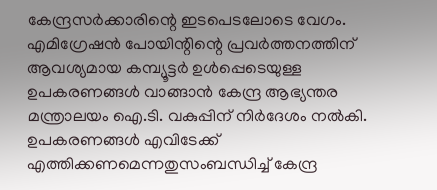കേന്ദ്രസര്‍ക്കാരിന്റെ ഇടപെടലോടെ വേഗം. എമിഗ്രേഷന്‍ പോയിന്റിന്റെ പ്രവര്‍ത്തനത്തിന് ആവശ്യമായ കമ്പ്യൂട്ടര്‍ ഉള്‍പ്പെടെയുള്ള ഉപകരണങ്ങള്‍ വാങ്ങാന്‍ കേന്ദ്ര ആഭ്യന്തര മന്ത്രാലയം ഐ.ടി. വകുപ്പിന് നിര്‍ദേശം നല്‍കി. ഉപകരണങ്ങള്‍ എവിടേക്ക് എത്തിക്കണമെന്നതുസംബന്ധിച്ച് കേന്ദ്ര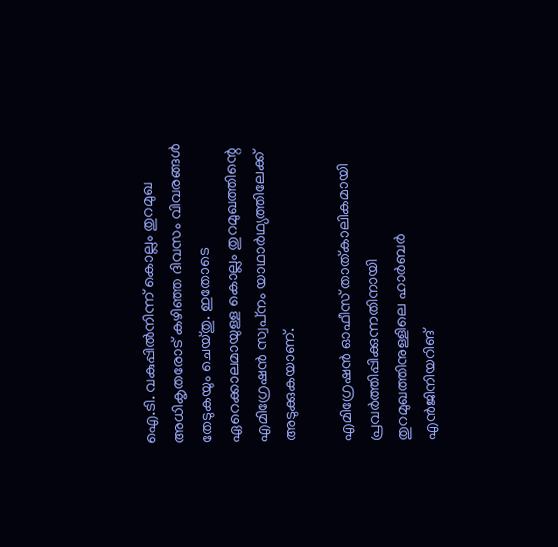ഐ.ടി. വകുപ്പില്‍നിന്ന് കൊല്ലം തുറമുഖ അധികൃതരോട് കഴിഞ്ഞ ദിവസം വിവരങ്ങള്‍ തേടുകയും ചെയ്തു. ഇതോടെ ഏറെക്കാലമായുള്ള കൊല്ലം തുറമുഖത്തിന്റെ എമിഗ്രേഷന്‍ സ്വപ്‌നം യാഥാര്‍ഥ്യത്തിലേക്ക് അടുക്കുകയാണ്.

എമിഗ്രേഷന്‍ ഓഫീസ് താത്കാലികമായി പ്രവര്‍ത്തിപ്പിക്കുന്നതിനായി തുറമുഖത്തിനുള്ളിലെ ഹാര്‍ബര്‍ എന്‍ജിനിയറിങ്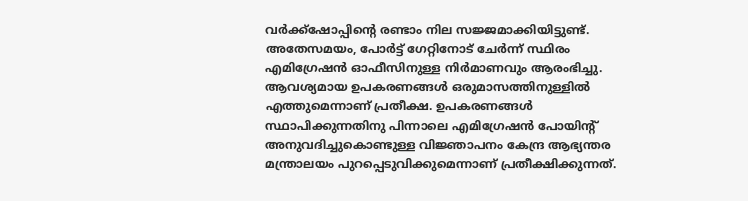വര്‍ക്ക്ഷോപ്പിന്റെ രണ്ടാം നില സജ്ജമാക്കിയിട്ടുണ്ട്. അതേസമയം, പോര്‍ട്ട് ഗേറ്റിനോട് ചേര്‍ന്ന് സ്ഥിരം എമിഗ്രേഷന്‍ ഓഫീസിനുള്ള നിര്‍മാണവും ആരംഭിച്ചു. ആവശ്യമായ ഉപകരണങ്ങള്‍ ഒരുമാസത്തിനുള്ളില്‍ എത്തുമെന്നാണ് പ്രതീക്ഷ. ഉപകരണങ്ങള്‍ സ്ഥാപിക്കുന്നതിനു പിന്നാലെ എമിഗ്രേഷന്‍ പോയിന്റ് അനുവദിച്ചുകൊണ്ടുള്ള വിജ്ഞാപനം കേന്ദ്ര ആഭ്യന്തര മന്ത്രാലയം പുറപ്പെടുവിക്കുമെന്നാണ് പ്രതീക്ഷിക്കുന്നത്.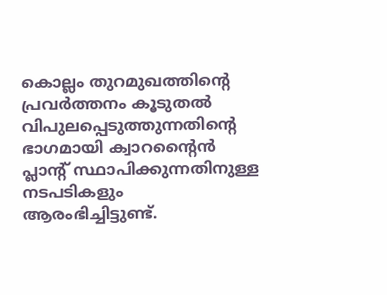കൊല്ലം തുറമുഖത്തിന്റെ പ്രവര്‍ത്തനം കൂടുതല്‍ വിപുലപ്പെടുത്തുന്നതിന്റെ ഭാഗമായി ക്വാറന്റൈന്‍ പ്ലാന്റ് സ്ഥാപിക്കുന്നതിനുള്ള നടപടികളും ആരംഭിച്ചിട്ടുണ്ട്.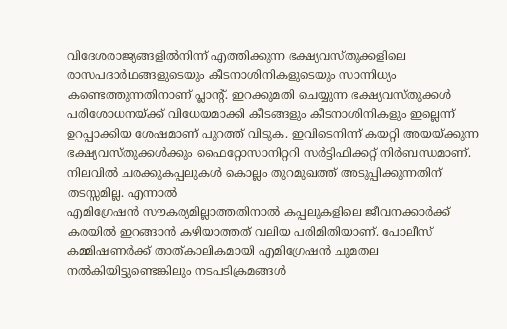വിദേശരാജ്യങ്ങളില്‍നിന്ന് എത്തിക്കുന്ന ഭക്ഷ്യവസ്തുക്കളിലെ രാസപദാര്‍ഥങ്ങളുടെയും കീടനാശിനികളുടെയും സാന്നിധ്യം കണ്ടെത്തുന്നതിനാണ് പ്ലാന്റ്. ഇറക്കുമതി ചെയ്യുന്ന ഭക്ഷ്യവസ്തുക്കള്‍ പരിശോധനയ്‌ക്ക് വിധേയമാക്കി കീടങ്ങളും കീടനാശിനികളും ഇല്ലെന്ന് ഉറപ്പാക്കിയ ശേഷമാണ് പുറത്ത് വിടുക. ഇവിടെനിന്ന് കയറ്റി അയയ്‌ക്കുന്ന ഭക്ഷ്യവസ്തുക്കള്‍ക്കും ഫൈറ്റോസാനിറ്ററി സര്‍ട്ടിഫിക്കറ്റ് നിര്‍ബന്ധമാണ്. നിലവില്‍ ചരക്കുകപ്പലുകള്‍ കൊല്ലം തുറമുഖത്ത് അടുപ്പിക്കുന്നതിന് തടസ്സമില്ല. എന്നാല്‍
എമിഗ്രേഷന്‍ സൗകര്യമില്ലാത്തതിനാല്‍ കപ്പലുകളിലെ ജീവനക്കാര്‍ക്ക് കരയില്‍ ഇറങ്ങാന്‍ കഴിയാത്തത് വലിയ പരിമിതിയാണ്. പോലീസ് കമ്മിഷണര്‍ക്ക് താത്കാലികമായി എമിഗ്രേഷന്‍ ചുമതല നല്‍കിയിട്ടുണ്ടെങ്കിലും നടപടിക്രമങ്ങള്‍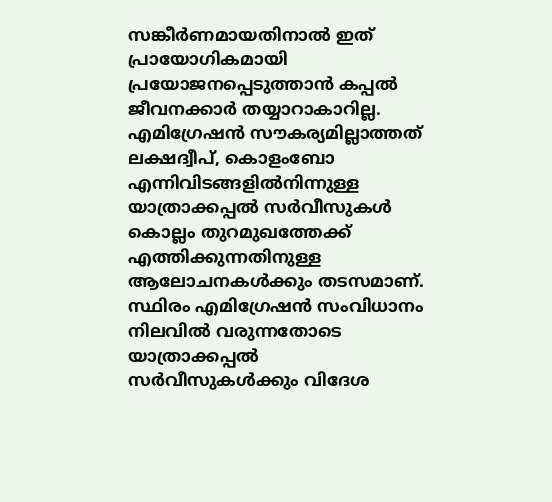സങ്കീര്‍ണമായതിനാല്‍ ഇത് പ്രായോഗികമായി പ്രയോജനപ്പെടുത്താന്‍ കപ്പല്‍ ജീവനക്കാര്‍ തയ്യാറാകാറില്ല. എമിഗ്രേഷന്‍ സൗകര്യമില്ലാത്തത് ലക്ഷദ്വീപ്, കൊളംബോ എന്നിവിടങ്ങളില്‍നിന്നുള്ള യാത്രാക്കപ്പല്‍ സര്‍വീസുകള്‍ കൊല്ലം തുറമുഖത്തേക്ക് എത്തിക്കുന്നതിനുള്ള ആലോചനകള്‍ക്കും തടസമാണ്. സ്ഥിരം എമിഗ്രേഷന്‍ സംവിധാനം നിലവില്‍ വരുന്നതോടെ യാത്രാക്കപ്പല്‍ സര്‍വീസുകള്‍ക്കും വിദേശ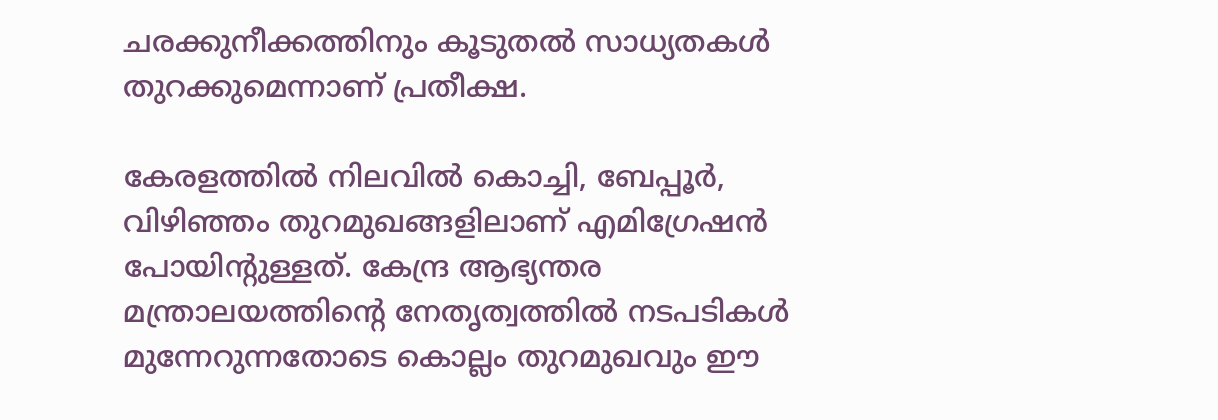ചരക്കുനീക്കത്തിനും കൂടുതല്‍ സാധ്യതകള്‍ തുറക്കുമെന്നാണ് പ്രതീക്ഷ.

കേരളത്തില്‍ നിലവില്‍ കൊച്ചി, ബേപ്പൂര്‍, വിഴിഞ്ഞം തുറമുഖങ്ങളിലാണ് എമിഗ്രേഷന്‍ പോയിന്റുള്ളത്. കേന്ദ്ര ആഭ്യന്തര മന്ത്രാലയത്തിന്റെ നേതൃത്വത്തില്‍ നടപടികള്‍ മുന്നേറുന്നതോടെ കൊല്ലം തുറമുഖവും ഈ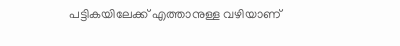പട്ടികയിലേക്ക് എത്താനുള്ള വഴിയാണ്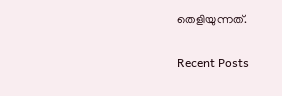തെളിയുന്നത്.

Recent Posts